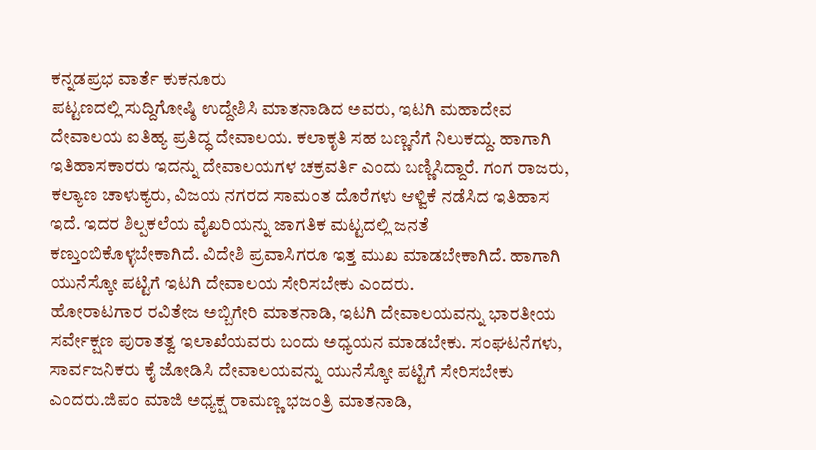ಕನ್ನಡಪ್ರಭ ವಾರ್ತೆ ಕುಕನೂರು
ಪಟ್ಟಣದಲ್ಲಿ ಸುದ್ದಿಗೋಷ್ಠಿ ಉದ್ದೇಶಿಸಿ ಮಾತನಾಡಿದ ಅವರು, ಇಟಗಿ ಮಹಾದೇವ ದೇವಾಲಯ ಐತಿಹ್ಯ ಪ್ರತಿದ್ಧ ದೇವಾಲಯ. ಕಲಾಕೃತಿ ಸಹ ಬಣ್ಣನೆಗೆ ನಿಲುಕದ್ದು. ಹಾಗಾಗಿ ಇತಿಹಾಸಕಾರರು ಇದನ್ನು ದೇವಾಲಯಗಳ ಚಕ್ರವರ್ತಿ ಎಂದು ಬಣ್ಣಿಸಿದ್ದಾರೆ. ಗಂಗ ರಾಜರು, ಕಲ್ಯಾಣ ಚಾಳುಕ್ಯರು, ವಿಜಯ ನಗರದ ಸಾಮಂತ ದೊರೆಗಳು ಆಳ್ವಿಕೆ ನಡೆಸಿದ ಇತಿಹಾಸ ಇದೆ. ಇದರ ಶಿಲ್ಪಕಲೆಯ ವೈಖರಿಯನ್ನು ಜಾಗತಿಕ ಮಟ್ಟದಲ್ಲಿ ಜನತೆ ಕಣ್ತುಂಬಿಕೊಳ್ಳಬೇಕಾಗಿದೆ. ವಿದೇಶಿ ಪ್ರವಾಸಿಗರೂ ಇತ್ತ ಮುಖ ಮಾಡಬೇಕಾಗಿದೆ. ಹಾಗಾಗಿ ಯುನೆಸ್ಕೋ ಪಟ್ಟಿಗೆ ಇಟಗಿ ದೇವಾಲಯ ಸೇರಿಸಬೇಕು ಎಂದರು.
ಹೋರಾಟಗಾರ ರವಿತೇಜ ಅಬ್ಬಿಗೇರಿ ಮಾತನಾಡಿ, ಇಟಗಿ ದೇವಾಲಯವನ್ನು ಭಾರತೀಯ ಸರ್ವೇಕ್ಷಣ ಪುರಾತತ್ವ ಇಲಾಖೆಯವರು ಬಂದು ಅಧ್ಯಯನ ಮಾಡಬೇಕು. ಸಂಘಟನೆಗಳು, ಸಾರ್ವಜನಿಕರು ಕೈ ಜೋಡಿಸಿ ದೇವಾಲಯವನ್ನು ಯುನೆಸ್ಕೋ ಪಟ್ಟಿಗೆ ಸೇರಿಸಬೇಕು ಎಂದರು.ಜಿಪಂ ಮಾಜಿ ಅಧ್ಯಕ್ಷ ರಾಮಣ್ಣ ಭಜಂತ್ರಿ ಮಾತನಾಡಿ,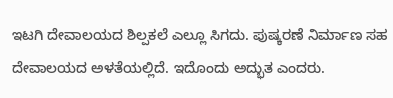ಇಟಗಿ ದೇವಾಲಯದ ಶಿಲ್ಪಕಲೆ ಎಲ್ಲೂ ಸಿಗದು. ಪುಷ್ಕರಣೆ ನಿರ್ಮಾಣ ಸಹ ದೇವಾಲಯದ ಅಳತೆಯಲ್ಲಿದೆ. ಇದೊಂದು ಅದ್ಭುತ ಎಂದರು.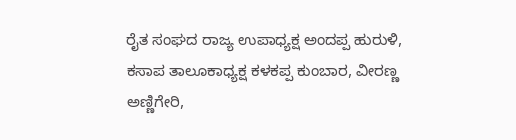ರೈತ ಸಂಘದ ರಾಜ್ಯ ಉಪಾಧ್ಯಕ್ಷ ಅಂದಪ್ಪ ಹುರುಳಿ, ಕಸಾಪ ತಾಲೂಕಾಧ್ಯಕ್ಷ ಕಳಕಪ್ಪ ಕುಂಬಾರ, ವೀರಣ್ಣ ಅಣ್ಣಿಗೇರಿ,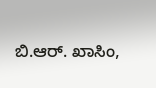ಬಿ.ಆರ್. ಖಾಸಿಂ,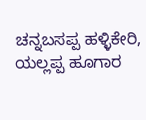ಚನ್ನಬಸಪ್ಪ ಹಳ್ಳಿಕೇರಿ, ಯಲ್ಲಪ್ಪ ಹೂಗಾರ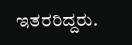ಇತರರಿದ್ದರು.